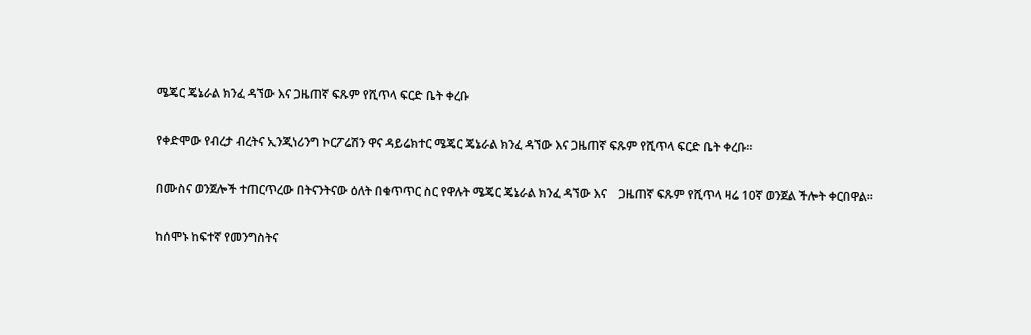ሜጄር ጄኔራል ክንፈ ዳኘው እና ጋዜጠኛ ፍጹም የሺጥላ ፍርድ ቤት ቀረቡ

የቀድሞው የብረታ ብረትና ኢንጂነሪንግ ኮርፖሬሽን ዋና ዳይሬክተር ሜጄር ጄኔራል ክንፈ ዳኘው እና ጋዜጠኛ ፍጹም የሺጥላ ፍርድ ቤት ቀረቡ።

በሙስና ወንጀሎች ተጠርጥረው በትናንትናው ዕለት በቁጥጥር ስር የዋሉት ሜጄር ጄኔራል ክንፈ ዳኘው እና    ጋዜጠኛ ፍጹም የሺጥላ ዛሬ 10ኛ ወንጀል ችሎት ቀርበዋል።

ከሰሞኑ ከፍተኛ የመንግስትና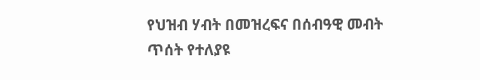የህዝብ ሃብት በመዝረፍና በሰብዓዊ መብት ጥሰት የተለያዩ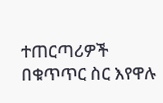ተጠርጣሪዎች በቁጥጥር ስር እየዋሉ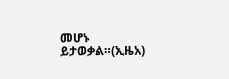መሆኑ ይታወቃል።(ኢዜአ)